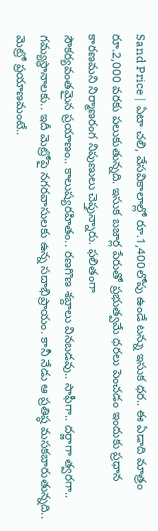Sand Price | ఏటా చలి, వేసవికాలాల్లో రూ.1,400లోపు ఉండే టన్ను ఇసుక ధర.. ఈ ఏడాది మాత్రం రూ.2,000 వరకు పలుకుతున్నది. ఇసుక బజార్ల పేరుతో ప్రభుత్వమే ధరలు పెంచడం ఇందుకు ప్రధాన కారణమని నిర్మాణరంగ నిపుణులు చెప్తున్నారు. ఫలితంగా
సౌకర్యవంతమైన ప్రయాణం.. కాలుష్యరహితం.. రణగొణ శబ్దాలు వినబడవు.. సాఫీగా.. దర్జాగా త్వరగా.. గమ్యస్థానాలకు.. ఇదీ మెట్రోపై నగరవాసులకు ఉన్న సదాభిప్రాయం. కానీ నేడు ఆ ప్రతిష్ఠ మసకబారుతున్నది.. మెట్రో ప్రయాణమంటే..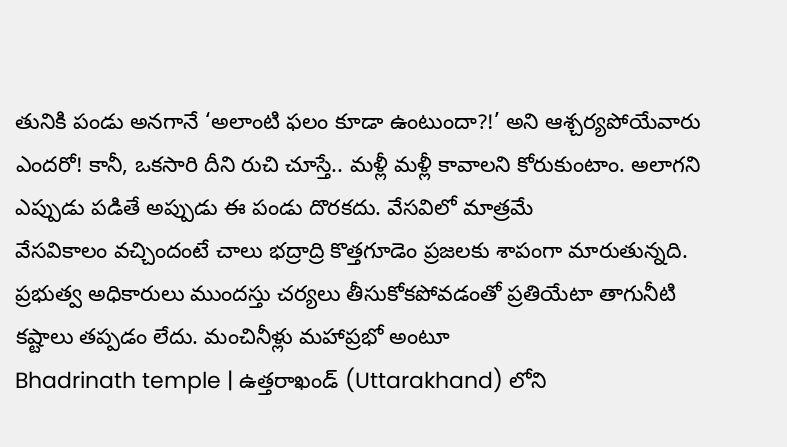తునికి పండు అనగానే ‘అలాంటి ఫలం కూడా ఉంటుందా?!’ అని ఆశ్చర్యపోయేవారు ఎందరో! కానీ, ఒకసారి దీని రుచి చూస్తే.. మళ్లీ మళ్లీ కావాలని కోరుకుంటాం. అలాగని ఎప్పుడు పడితే అప్పుడు ఈ పండు దొరకదు. వేసవిలో మాత్రమే
వేసవికాలం వచ్చిందంటే చాలు భద్రాద్రి కొత్తగూడెం ప్రజలకు శాపంగా మారుతున్నది. ప్రభుత్వ అధికారులు ముందస్తు చర్యలు తీసుకోకపోవడంతో ప్రతియేటా తాగునీటి కష్టాలు తప్పడం లేదు. మంచినీళ్లు మహాప్రభో అంటూ
Bhadrinath temple | ఉత్తరాఖండ్ (Uttarakhand) లోని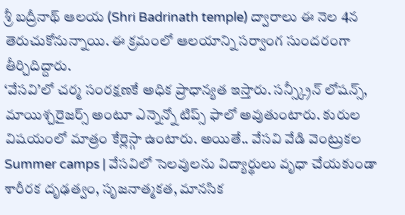శ్రీ బద్రీనాథ్ ఆలయ (Shri Badrinath temple) ద్వారాలు ఈ నెల 4న తెరుచుకోనున్నాయి. ఈ క్రమంలో ఆలయాన్ని సర్వాంగ సుందరంగా తీర్చిదిద్దారు.
‘వేసవి’లో చర్మ సంరక్షణకే అధిక ప్రాధాన్యత ఇస్తారు. సన్స్క్రీన్ లోషన్స్, మాయిశ్చరైజర్స్ అంటూ ఎన్నెన్నో టిప్స్ ఫాలో అవుతుంటారు. కురుల విషయంలో మాత్రం కేర్లెస్గా ఉంటారు. అయితే.. వేసవి వేడి వెంట్రుకల
Summer camps | వేసవిలో సెలవులను విద్యార్థులు వృధా చేయకుండా శారీరక దృఢత్వం, సృజనాత్మకత, మానసిక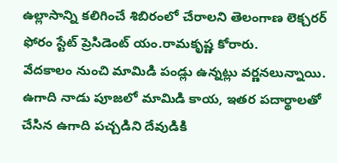ఉల్లాసాన్ని కలిగించే శిబిరంలో చేరాలని తెలంగాణ లెక్చరర్ ఫోరం స్టేట్ ప్రెసిడెంట్ యం.రామకృష్ణ కోరారు.
వేదకాలం నుంచి మామిడి పండ్లు ఉన్నట్లు వర్ణనలున్నాయి. ఉగాది నాడు పూజలో మామిడి కాయ, ఇతర పదార్థాలతో చేసిన ఉగాది పచ్చడిని దేవుడికి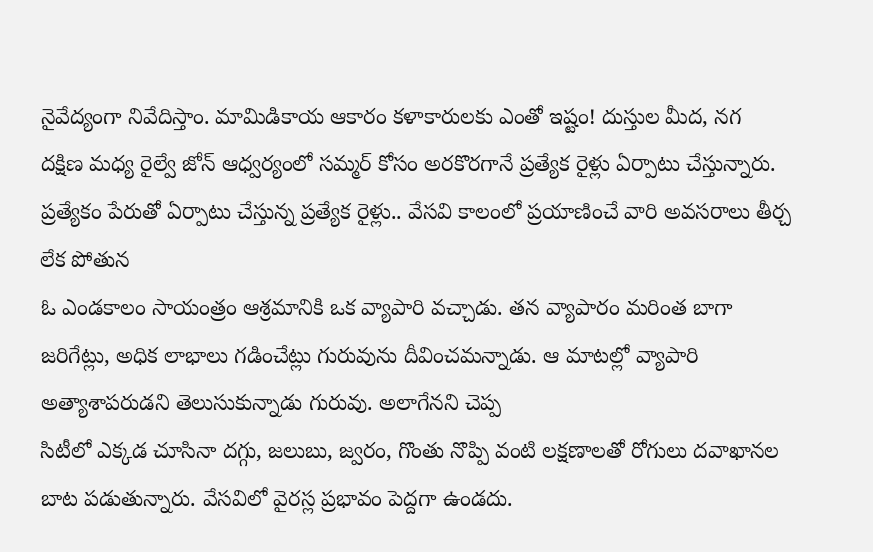నైవేద్యంగా నివేదిస్తాం. మామిడికాయ ఆకారం కళాకారులకు ఎంతో ఇష్టం! దుస్తుల మీద, నగ
దక్షిణ మధ్య రైల్వే జోన్ ఆధ్వర్యంలో సమ్మర్ కోసం అరకొరగానే ప్రత్యేక రైళ్లు ఏర్పాటు చేస్తున్నారు. ప్రత్యేకం పేరుతో ఏర్పాటు చేస్తున్న ప్రత్యేక రైళ్లు.. వేసవి కాలంలో ప్రయాణించే వారి అవసరాలు తీర్చ లేక పోతున
ఓ ఎండకాలం సాయంత్రం ఆశ్రమానికి ఒక వ్యాపారి వచ్చాడు. తన వ్యాపారం మరింత బాగా జరిగేట్లు, అధిక లాభాలు గడించేట్లు గురువును దీవించమన్నాడు. ఆ మాటల్లో వ్యాపారి అత్యాశాపరుడని తెలుసుకున్నాడు గురువు. అలాగేనని చెప్ప
సిటీలో ఎక్కడ చూసినా దగ్గు, జలుబు, జ్వరం, గొంతు నొప్పి వంటి లక్షణాలతో రోగులు దవాఖానల బాట పడుతున్నారు. వేసవిలో వైరస్ల ప్రభావం పెద్దగా ఉండదు.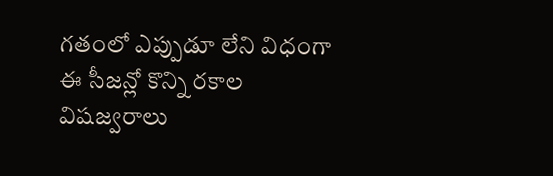గతంలో ఎప్పుడూ లేని విధంగా ఈ సీజన్లో కొన్ని రకాల విషజ్వరాలు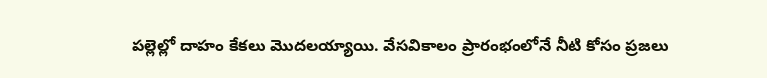పల్లెల్లో దాహం కేకలు మొదలయ్యాయి. వేసవికాలం ప్రారంభంలోనే నీటి కోసం ప్రజలు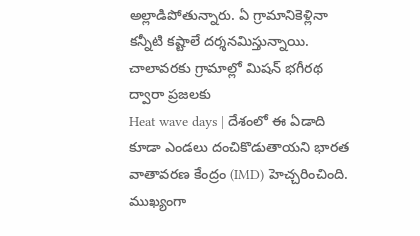అల్లాడిపోతున్నారు. ఏ గ్రామానికెళ్లినా కన్నీటి కష్టాలే దర్శనమిస్తున్నాయి. చాలావరకు గ్రామాల్లో మిషన్ భగీరథ ద్వారా ప్రజలకు
Heat wave days | దేశంలో ఈ ఏడాది కూడా ఎండలు దంచికొడుతాయని భారత వాతావరణ కేంద్రం (IMD) హెచ్చరించింది. ముఖ్యంగా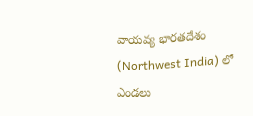వాయవ్య భారతదేశం (Northwest India) లో ఎండలు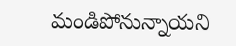మండిపోనున్నాయని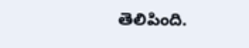తెలిపింది.